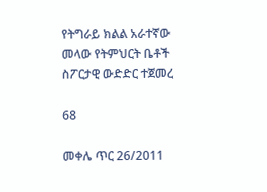የትግራይ ክልል አራተኛው መላው የትምህርት ቤቶች ስፖርታዊ ውድድር ተጀመረ

68

መቀሌ ጥር 26/2011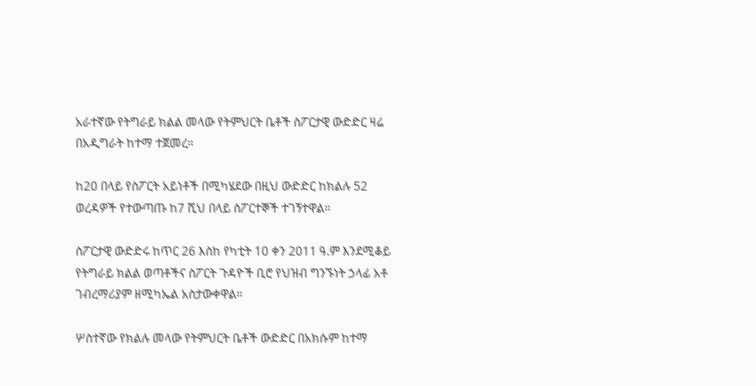አራተኛው የትግራይ ክልል መላው የትምህርት ቤቶች ስፖርታዊ ውድድር ዛሬ በአዲግራት ከተማ ተጀመረ።

ከ20 በላይ የስፖርት አይነቶች በሚካሄደው በዚህ ውድድር ከክልሉ 52 ወረዳዎች የተውጣጡ ከ7 ሺህ በላይ ስፖርተኞች ተገኝተዋል።

ስፖርታዊ ውድድሩ ከጥር 26 እስከ የካቲት 10 ቀን 2011 ዓ.ም እንደሚቆይ የትግራይ ክልል ወጣቶችና ስፖርት ጉዳዮች ቢሮ የህዝብ ግንኙነት ኃላፊ አቶ ገብረማሪያም ዘሚካኤል አስታውቀዋል።

ሦስተኛው የክልሉ መላው የትምህርት ቤቶች ውድድር በአክሱም ከተማ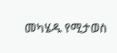መካሄዱ የሚታወስ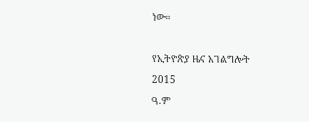ነው።

የኢትዮጵያ ዜና አገልግሎት
2015
ዓ.ም